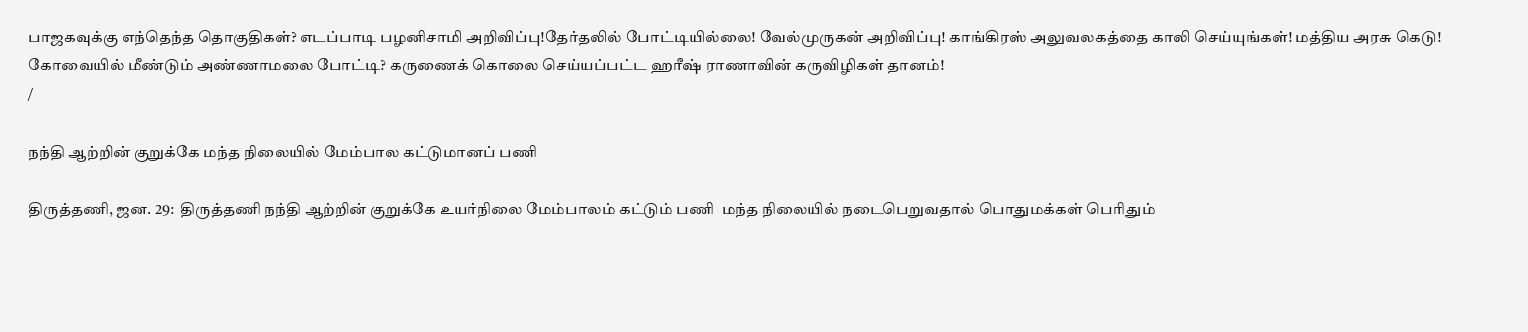பாஜகவுக்கு எந்தெந்த தொகுதிகள்? எடப்பாடி பழனிசாமி அறிவிப்பு!தேர்தலில் போட்டியில்லை! வேல்முருகன் அறிவிப்பு! காங்கிரஸ் அலுவலகத்தை காலி செய்யுங்கள்! மத்திய அரசு கெடு! கோவையில் மீண்டும் அண்ணாமலை போட்டி? கருணைக் கொலை செய்யப்பட்ட ஹரீஷ் ராணாவின் கருவிழிகள் தானம்!
/

நந்தி ஆற்றின் குறுக்கே மந்த நிலையில் மேம்பால கட்டுமானப் பணி

திருத்தணி, ஜன. 29:  திருத்தணி நந்தி ஆற்றின் குறுக்கே உயர்நிலை மேம்பாலம் கட்டும் பணி  மந்த நிலையில் நடைபெறுவதால் பொதுமக்கள் பெரிதும்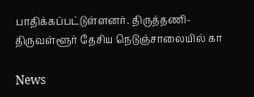பாதிக்கப்பட்டுள்ளனர். திருத்தணி- திருவள்ளூர் தேசிய நெடுஞ்சாலையில் கா

News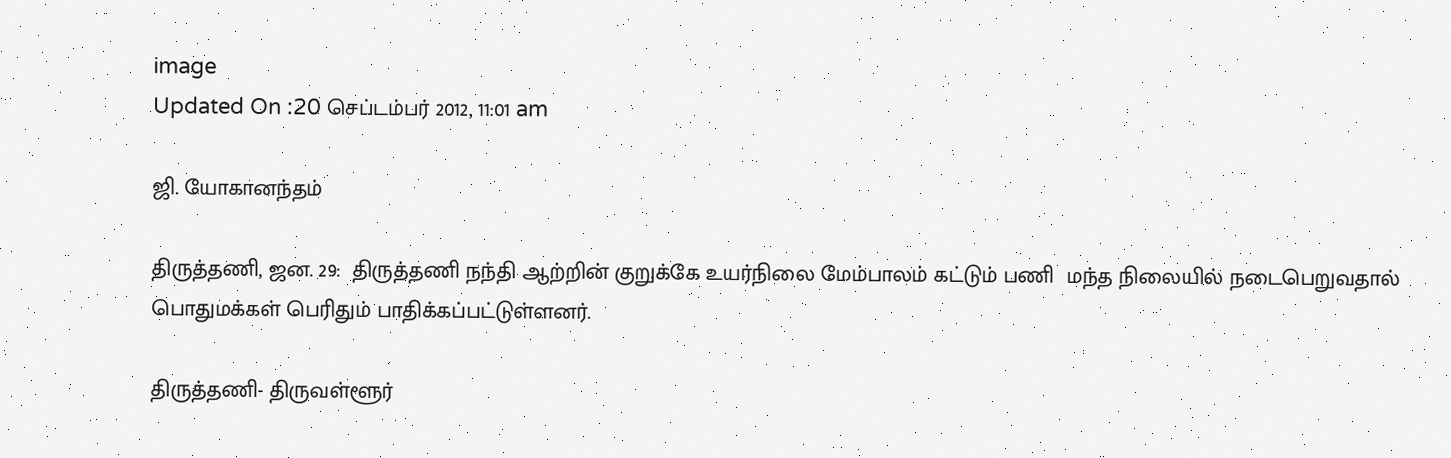image
Updated On :20 செப்டம்பர் 2012, 11:01 am

ஜி. யோகானந்தம்

திருத்தணி, ஜன. 29:  திருத்தணி நந்தி ஆற்றின் குறுக்கே உயர்நிலை மேம்பாலம் கட்டும் பணி  மந்த நிலையில் நடைபெறுவதால் பொதுமக்கள் பெரிதும் பாதிக்கப்பட்டுள்ளனர்.

திருத்தணி- திருவள்ளூர்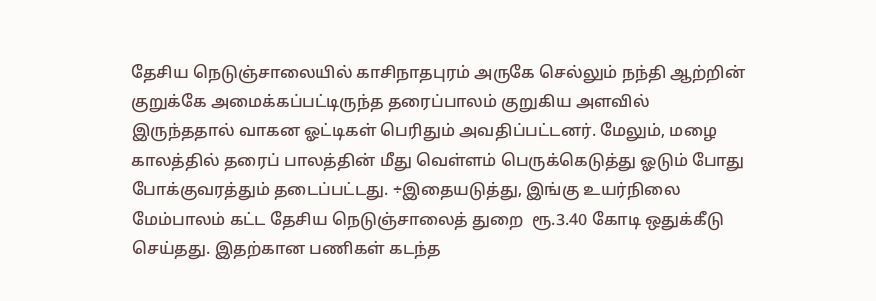தேசிய நெடுஞ்சாலையில் காசிநாதபுரம் அருகே செல்லும் நந்தி ஆற்றின் குறுக்கே அமைக்கப்பட்டிருந்த தரைப்பாலம் குறுகிய அளவில் இருந்ததால் வாகன ஓட்டிகள் பெரிதும் அவதிப்பட்டனர். மேலும், மழை காலத்தில் தரைப் பாலத்தின் மீது வெள்ளம் பெருக்கெடுத்து ஓடும் போது போக்குவரத்தும் தடைப்பட்டது. ÷இதையடுத்து, இங்கு உயர்நிலை மேம்பாலம் கட்ட தேசிய நெடுஞ்சாலைத் துறை  ரூ.3.40 கோடி ஒதுக்கீடு செய்தது. இதற்கான பணிகள் கடந்த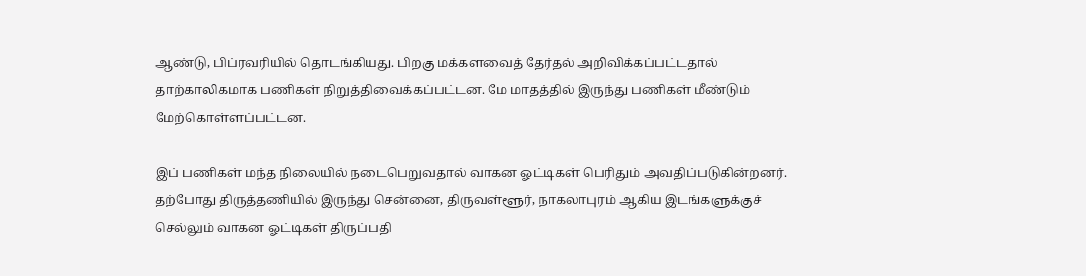ஆண்டு, பிப்ரவரியில் தொடங்கியது. பிறகு மக்களவைத் தேர்தல் அறிவிக்கப்பட்டதால் தாற்காலிகமாக பணிகள் நிறுத்திவைக்கப்பட்டன. மே மாதத்தில் இருந்து பணிகள் மீண்டும் மேற்கொள்ளப்பட்டன.

இப் பணிகள் மந்த நிலையில் நடைபெறுவதால் வாகன ஓட்டிகள் பெரிதும் அவதிப்படுகின்றனர். தற்போது திருத்தணியில் இருந்து சென்னை, திருவள்ளூர், நாகலாபுரம் ஆகிய இடங்களுக்குச் செல்லும் வாகன ஓட்டிகள் திருப்பதி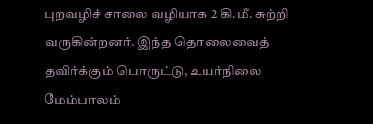புறவழிச் சாலை வழியாக 2 கி.மீ. சுற்றி வருகின்றனர். இந்த தொலைவைத் தவிர்க்கும் பொருட்டு, உயர்நிலை மேம்பாலம்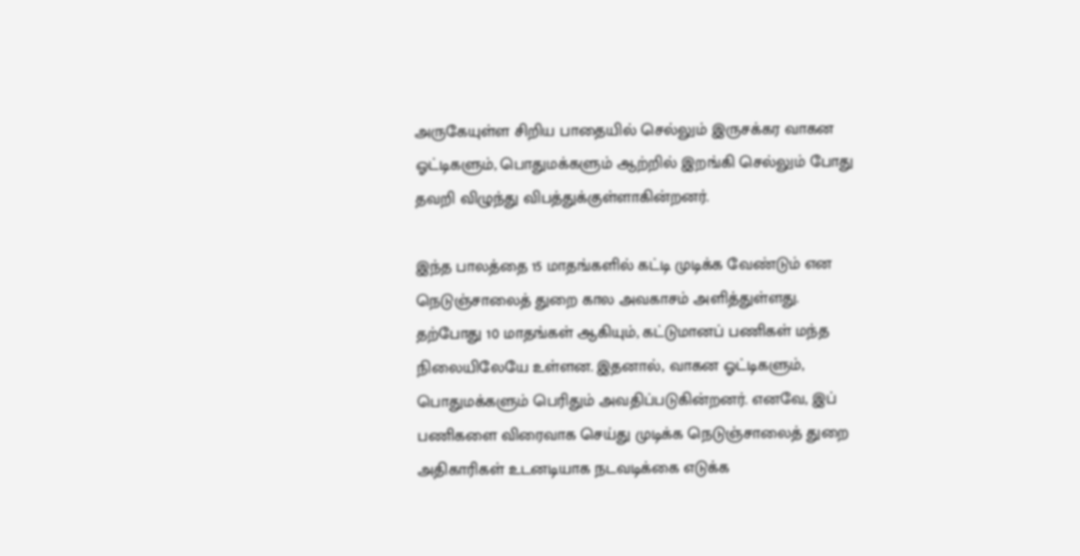அருகேயுள்ள சிறிய பாதையில் செல்லும் இருசக்கர வாகன ஓட்டிகளும், பொதுமக்களும் ஆற்றில் இறங்கி செல்லும் போது தவறி விழுந்து விபத்துக்குள்ளாகின்றனர்.

இந்த பாலத்தை 15 மாதங்களில் கட்டி முடிக்க வேண்டும் என நெடுஞ்சாலைத் துறை கால அவகாசம் அளித்துள்ளது. தற்போது 10 மாதங்கள் ஆகியும், கட்டுமானப் பணிகள் மந்த நிலையிலேயே உள்ளன. இதனால், வாகன ஓட்டிகளும், பொதுமக்களும் பெரிதும் அவதிப்படுகின்றனர். எனவே, இப் பணிகளை விரைவாக செய்து முடிக்க நெடுஞ்சாலைத் துறை அதிகாரிகள் உடனடியாக நடவடிக்கை எடுக்க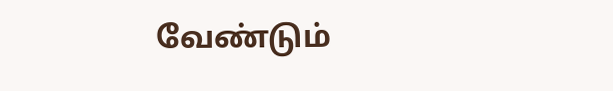வேண்டும்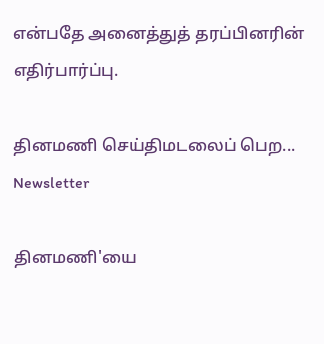என்பதே அனைத்துத் தரப்பினரின் எதிர்பார்ப்பு.

தினமணி செய்திமடலைப் பெற... Newsletter

தினமணி'யை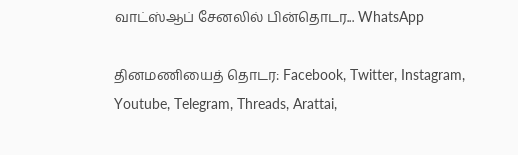வாட்ஸ்ஆப் சேனலில் பின்தொடர... WhatsApp

தினமணியைத் தொடர: Facebook, Twitter, Instagram, Youtube, Telegram, Threads, Arattai,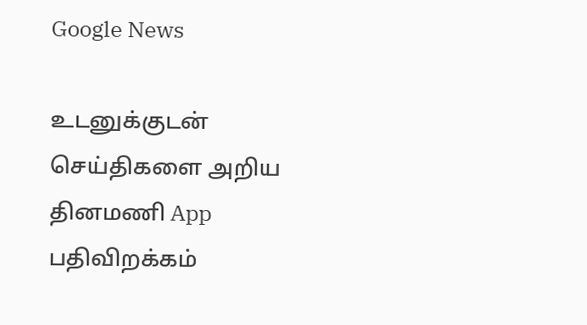Google News

உடனுக்குடன் செய்திகளை அறிய தினமணி App பதிவிறக்கம்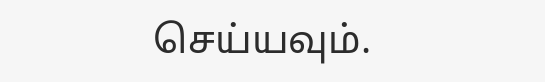செய்யவும்.